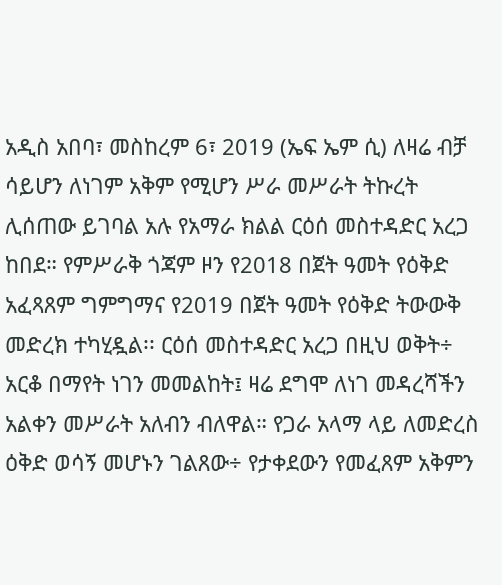አዲስ አበባ፣ መስከረም 6፣ 2019 (ኤፍ ኤም ሲ) ለዛሬ ብቻ ሳይሆን ለነገም አቅም የሚሆን ሥራ መሥራት ትኩረት ሊሰጠው ይገባል አሉ የአማራ ክልል ርዕሰ መስተዳድር አረጋ ከበደ። የምሥራቅ ጎጃም ዞን የ2018 በጀት ዓመት የዕቅድ አፈጻጸም ግምግማና የ2019 በጀት ዓመት የዕቅድ ትውውቅ መድረክ ተካሂዷል፡፡ ርዕሰ መስተዳድር አረጋ በዚህ ወቅት÷ አርቆ በማየት ነገን መመልከት፤ ዛሬ ደግሞ ለነገ መዳረሻችን አልቀን መሥራት አለብን ብለዋል። የጋራ አላማ ላይ ለመድረስ ዕቅድ ወሳኝ መሆኑን ገልጸው÷ የታቀደውን የመፈጸም አቅምን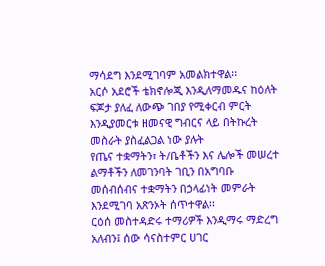ማሳደግ እንደሚገባም አመልክተዋል፡፡
አርሶ አደሮች ቴክኖሎጂ እንዲለማመዱና ከዕለት ፍጆታ ያለፈ ለውጭ ገበያ የሚቀርብ ምርት እንዲያመርቱ ዘመናዊ ግብርና ላይ በትኩረት መስራት ያስፈልጋል ነው ያሉት
የጤና ተቋማትን፣ ት/ቤቶችን እና ሌሎች መሠረተ ልማቶችን ለመገንባት ገቢን በአግባቡ መሰብሰብና ተቋማትን በኃላፊነት መምራት እንደሚገባ አጽንኦት ሰጥተዋል፡፡
ርዕሰ መስተዳድሩ ተማሪዎች እንዲማሩ ማድረግ አለብን፤ ሰው ሳናስተምር ሀገር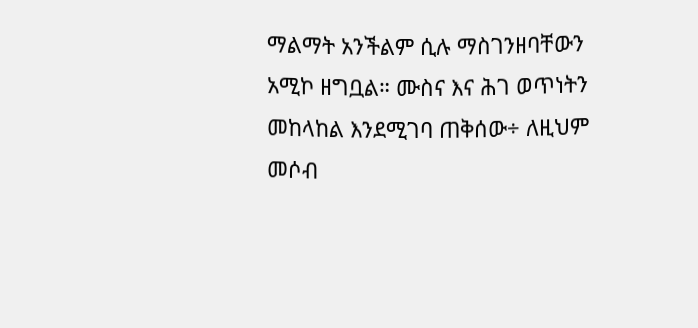ማልማት አንችልም ሲሉ ማስገንዘባቸውን አሚኮ ዘግቧል። ሙስና እና ሕገ ወጥነትን መከላከል እንደሚገባ ጠቅሰው÷ ለዚህም መሶብ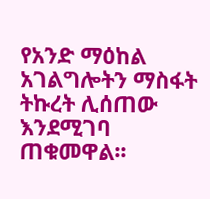የአንድ ማዕከል አገልግሎትን ማስፋት ትኩረት ሊሰጠው እንደሚገባ ጠቁመዋል፡፡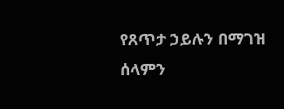የጸጥታ ኃይሉን በማገዝ ሰላምን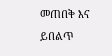መጠበቅ እና ይበልጥ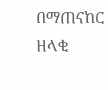በማጠናከር ዘላቂ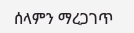ሰላምን ማረጋገጥ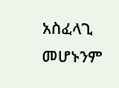አስፈላጊ መሆኑንም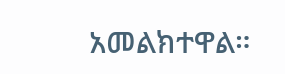አመልክተዋል።